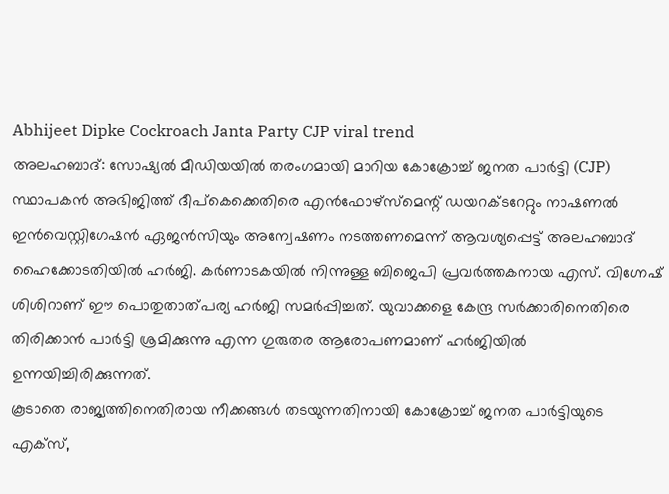Abhijeet Dipke Cockroach Janta Party CJP viral trend
അലഹബാദ്: സോഷ്യൽ മീഡിയയിൽ തരംഗമായി മാറിയ കോക്രോച്ച് ജനത പാർട്ടി (CJP) സ്ഥാപകൻ അഭിജിത്ത് ദീപ്കെക്കെതിരെ എൻഫോഴ്സ്മെന്റ് ഡയറക്ടറേറ്റും നാഷണൽ ഇൻവെസ്റ്റിഗേഷൻ ഏജൻസിയും അന്വേഷണം നടത്തണമെന്ന് ആവശ്യപ്പെട്ട് അലഹബാദ് ഹൈക്കോടതിയിൽ ഹർജി. കർണാടകയിൽ നിന്നുള്ള ബിജെപി പ്രവർത്തകനായ എസ്. വിഗ്നേഷ് ശിശിറാണ് ഈ പൊതുതാത്പര്യ ഹർജി സമർപ്പിച്ചത്. യുവാക്കളെ കേന്ദ്ര സർക്കാരിനെതിരെ തിരിക്കാൻ പാർട്ടി ശ്രമിക്കുന്നു എന്ന ഗുരുതര ആരോപണമാണ് ഹർജിയിൽ ഉന്നയിച്ചിരിക്കുന്നത്.
കൂടാതെ രാജ്യത്തിനെതിരായ നീക്കങ്ങൾ തടയുന്നതിനായി കോക്രോച്ച് ജനത പാർട്ടിയുടെ എക്സ്,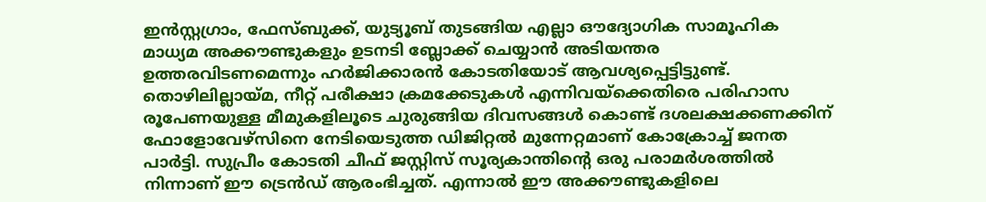ഇൻസ്റ്റഗ്രാം, ഫേസ്ബുക്ക്, യുട്യൂബ് തുടങ്ങിയ എല്ലാ ഔദ്യോഗിക സാമൂഹിക മാധ്യമ അക്കൗണ്ടുകളും ഉടനടി ബ്ലോക്ക് ചെയ്യാൻ അടിയന്തര ഉത്തരവിടണമെന്നും ഹർജിക്കാരൻ കോടതിയോട് ആവശ്യപ്പെട്ടിട്ടുണ്ട്.
തൊഴിലില്ലായ്മ, നീറ്റ് പരീക്ഷാ ക്രമക്കേടുകൾ എന്നിവയ്ക്കെതിരെ പരിഹാസ രൂപേണയുള്ള മീമുകളിലൂടെ ചുരുങ്ങിയ ദിവസങ്ങൾ കൊണ്ട് ദശലക്ഷക്കണക്കിന് ഫോളോവേഴ്സിനെ നേടിയെടുത്ത ഡിജിറ്റൽ മുന്നേറ്റമാണ് കോക്രോച്ച് ജനത പാർട്ടി. സുപ്രീം കോടതി ചീഫ് ജസ്റ്റിസ് സൂര്യകാന്തിന്റെ ഒരു പരാമർശത്തിൽ നിന്നാണ് ഈ ട്രെൻഡ് ആരംഭിച്ചത്. എന്നാൽ ഈ അക്കൗണ്ടുകളിലെ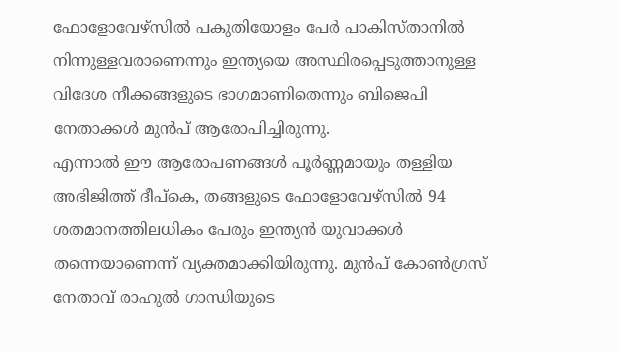ഫോളോവേഴ്സിൽ പകുതിയോളം പേർ പാകിസ്താനിൽ നിന്നുള്ളവരാണെന്നും ഇന്ത്യയെ അസ്ഥിരപ്പെടുത്താനുള്ള വിദേശ നീക്കങ്ങളുടെ ഭാഗമാണിതെന്നും ബിജെപി നേതാക്കൾ മുൻപ് ആരോപിച്ചിരുന്നു.
എന്നാൽ ഈ ആരോപണങ്ങൾ പൂർണ്ണമായും തള്ളിയ അഭിജിത്ത് ദീപ്കെ, തങ്ങളുടെ ഫോളോവേഴ്സിൽ 94 ശതമാനത്തിലധികം പേരും ഇന്ത്യൻ യുവാക്കൾ തന്നെയാണെന്ന് വ്യക്തമാക്കിയിരുന്നു. മുൻപ് കോൺഗ്രസ് നേതാവ് രാഹുൽ ഗാന്ധിയുടെ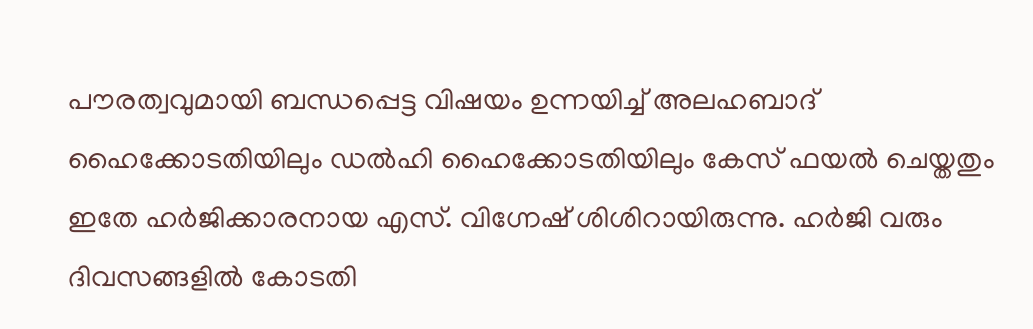പൗരത്വവുമായി ബന്ധപ്പെട്ട വിഷയം ഉന്നയിച്ച് അലഹബാദ് ഹൈക്കോടതിയിലും ഡൽഹി ഹൈക്കോടതിയിലും കേസ് ഫയൽ ചെയ്തതും ഇതേ ഹർജിക്കാരനായ എസ്. വിഗ്നേഷ് ശിശിറായിരുന്നു. ഹർജി വരും ദിവസങ്ങളിൽ കോടതി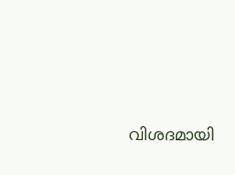വിശദമായി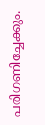പരിഗണിച്ചേക്കും.